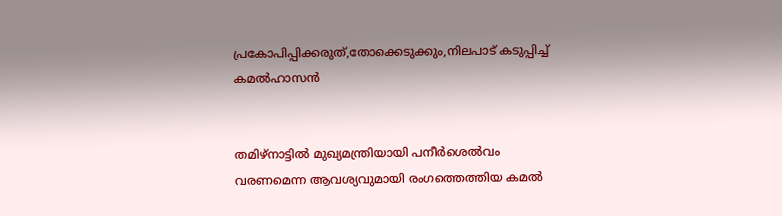പ്രകോപിപ്പിക്കരുത്,തോക്കെടുക്കും,നിലപാട് കടുപ്പിച്ച് കമൽഹാസൻ


തമിഴ്നാട്ടില്‍ മുഖ്യമന്ത്രിയായി പനീര്‍ശെല്‍വം വരണമെന്ന ആവശ്യവുമായി രംഗത്തെത്തിയ കമല്‍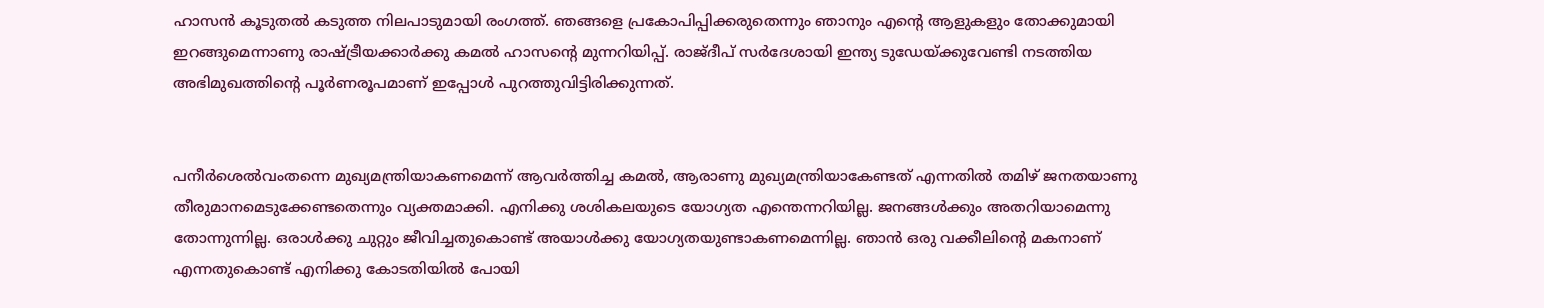ഹാസന്‍ കൂടുതല്‍ കടുത്ത നിലപാടുമായി രംഗത്ത്. ഞങ്ങളെ പ്രകോപിപ്പിക്കരുതെന്നും ഞാനും എന്റെ ആളുകളും തോക്കുമായി ഇറങ്ങുമെന്നാണു രാഷ്ട്രീയക്കാര്‍ക്കു കമല്‍ ഹാസന്റെ മുന്നറിയിപ്പ്. രാജ്ദീപ് സര്‍ദേശായി ഇന്ത്യ ടുഡേയ്ക്കുവേണ്ടി നടത്തിയ അഭിമുഖത്തിന്റെ പൂര്‍ണരൂപമാണ് ഇപ്പോള്‍ പുറത്തുവിട്ടിരിക്കുന്നത്.


പനീര്‍ശെല്‍വംതന്നെ മുഖ്യമന്ത്രിയാകണമെന്ന് ആവര്‍ത്തിച്ച കമല്‍, ആരാണു മുഖ്യമന്ത്രിയാകേണ്ടത് എന്നതില്‍ തമിഴ് ജനതയാണു തീരുമാനമെടുക്കേണ്ടതെന്നും വ്യക്തമാക്കി. എനിക്കു ശശികലയുടെ യോഗ്യത എന്തെന്നറിയില്ല. ജനങ്ങള്‍ക്കും അതറിയാമെന്നു തോന്നുന്നില്ല. ഒരാള്‍ക്കു ചുറ്റും ജീവിച്ചതുകൊണ്ട് അയാള്‍ക്കു യോഗ്യതയുണ്ടാകണമെന്നില്ല. ഞാന്‍ ഒരു വക്കീലിന്റെ മകനാണ് എന്നതുകൊണ്ട് എനിക്കു കോടതിയില്‍ പോയി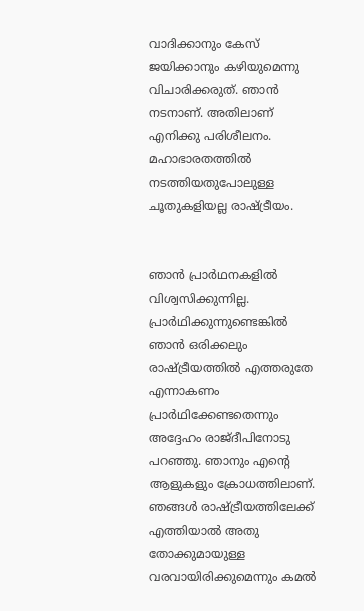വാദിക്കാനും കേസ് ജയിക്കാനും കഴിയുമെന്നു വിചാരിക്കരുത്. ഞാന്‍ നടനാണ്. അതിലാണ് എനിക്കു പരിശീലനം. മഹാഭാരതത്തില്‍ നടത്തിയതുപോലുള്ള ചൂതുകളിയല്ല രാഷ്ട്രീയം.


ഞാന്‍ പ്രാര്‍ഥനകളില്‍ വിശ്വസിക്കുന്നില്ല. പ്രാര്‍ഥിക്കുന്നുണ്ടെങ്കില്‍ ഞാന്‍ ഒരിക്കലും രാഷ്ട്രീയത്തില്‍ എത്തരുതേ എന്നാകണം പ്രാര്‍ഥിക്കേണ്ടതെന്നും അദ്ദേഹം രാജ്ദീപിനോടു പറഞ്ഞു. ഞാനും എന്റെ ആളുകളും ക്രോധത്തിലാണ്. ഞങ്ങള്‍ രാഷ്ട്രീയത്തിലേക്ക് എത്തിയാല്‍ അതു തോക്കുമായുള്ള വരവായിരിക്കുമെന്നും കമല്‍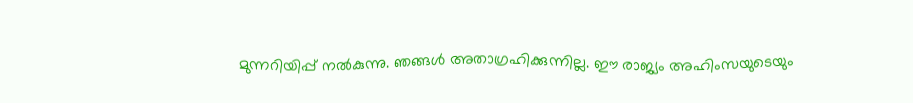മുന്നറിയിപ്പ് നല്‍കുന്നു. ഞങ്ങള്‍ അതാഗ്രഹിക്കുന്നില്ല. ഈ രാജ്യം അഹിംസയുടെയും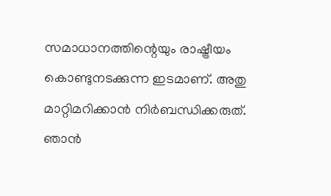സമാധാനത്തിന്റെയും രാഷ്ട്രീയം കൊണ്ടുനടക്കുന്ന ഇടമാണ്. അതു മാറ്റിമറിക്കാന്‍ നിര്‍ബന്ധിക്കരുത്. ഞാന്‍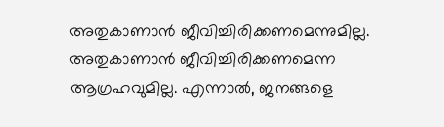അതുകാണാന്‍ ജീവിച്ചിരിക്കണമെന്നുമില്ല. അതുകാണാന്‍ ജീവിച്ചിരിക്കണമെന്ന ആഗ്രഹവുമില്ല. എന്നാല്‍, ജനങ്ങളെ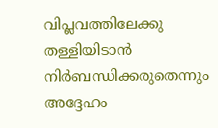വിപ്ലവത്തിലേക്കു തള്ളിയിടാന്‍ നിര്‍ബന്ധിക്കരുതെന്നും അദ്ദേഹം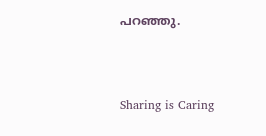പറഞ്ഞു.



Sharing is Caring